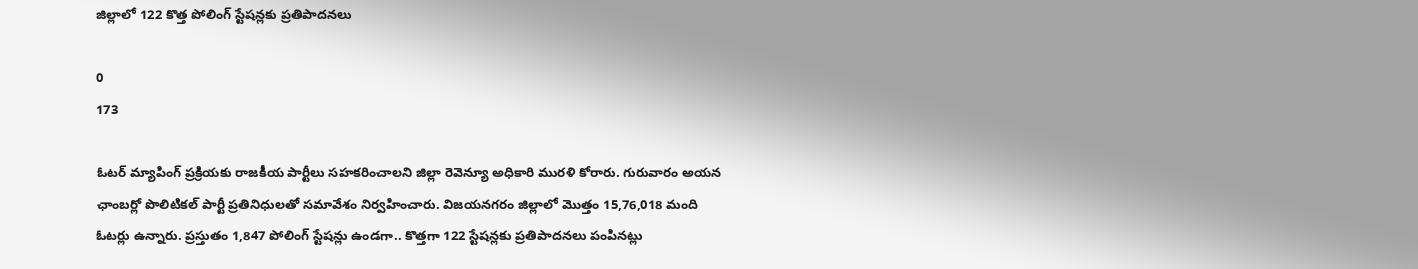జిల్లాలో 122 కొత్త పోలింగ్ స్టేషన్లకు ప్రతిపాదనలు

0
173

ఓటర్ మ్యాపింగ్ ప్రక్రియకు రాజకీయ పార్టీలు సహకరించాలని జిల్లా రెవెన్యూ అధికారి మురళి కోరారు. గురువారం అయన ఛాంబర్లో పొలిటికల్ పార్టీ ప్రతినిధులతో సమావేశం నిర్వహించారు. విజయనగరం జిల్లాలో మొత్తం 15,76,018 మంది ఓటర్లు ఉన్నారు. ప్రస్తుతం 1,847 పోలింగ్ స్టేషన్లు ఉండగా.. కొత్తగా 122 స్టేషన్లకు ప్రతిపాదనలు పంపినట్లు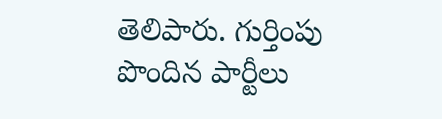తెలిపారు. గుర్తింపు పొందిన పార్టీలు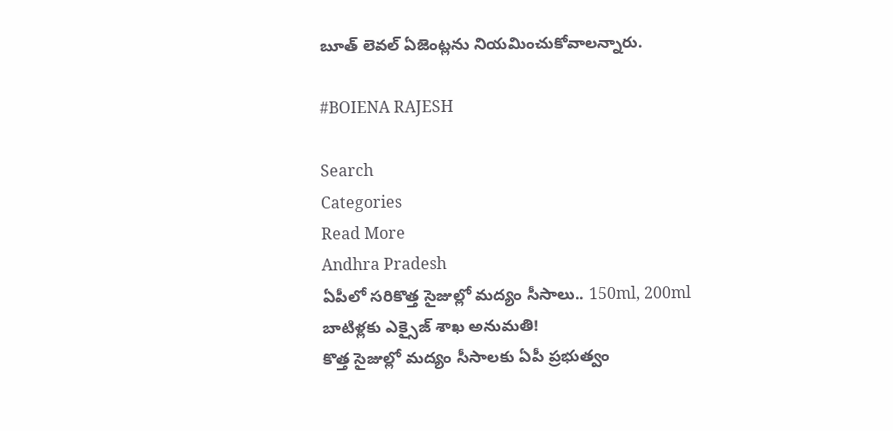బూత్ లెవల్ ఏజెంట్లను నియమించుకోవాలన్నారు.

#BOIENA RAJESH

Search
Categories
Read More
Andhra Pradesh
ఏపీలో సరికొత్త సైజుల్లో మద్యం సీసాలు.. 150ml, 200ml బాటిళ్లకు ఎక్సైజ్ శాఖ అనుమతి!
కొత్త సైజుల్లో మద్యం సీసాలకు ఏపీ ప్రభుత్వం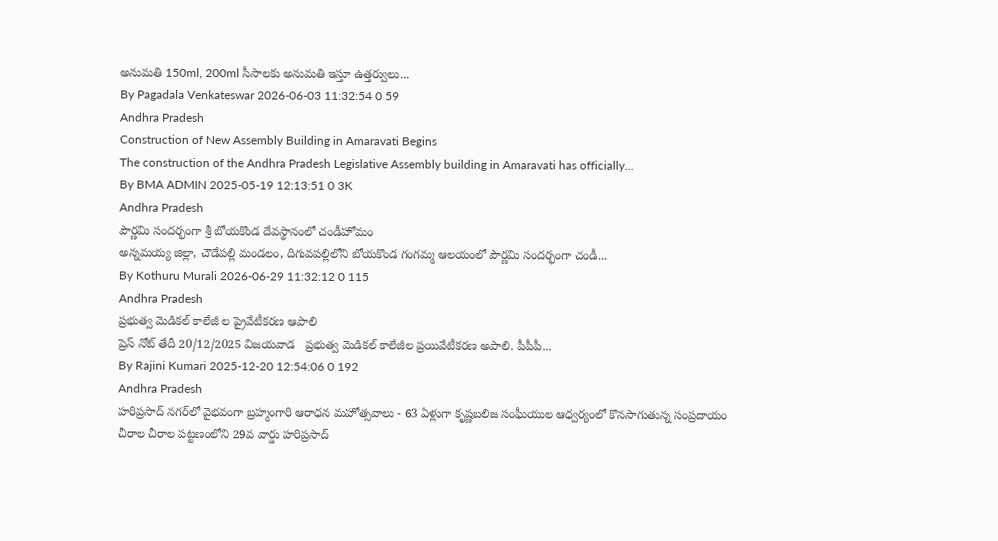అనుమతి 150ml, 200ml సీసాలకు అనుమతి ఇస్తూ ఉత్తర్వులు...
By Pagadala Venkateswar 2026-06-03 11:32:54 0 59
Andhra Pradesh
Construction of New Assembly Building in Amaravati Begins
The construction of the Andhra Pradesh Legislative Assembly building in Amaravati has officially...
By BMA ADMIN 2025-05-19 12:13:51 0 3K
Andhra Pradesh
పౌర్ణమి సందర్భంగా శ్రీ బోయకొండ దేవస్థానంలో చండీహోమం
అన్నమయ్య జిల్లా, చౌడేపల్లి మండలం, దిగువపల్లిలోని బోయకొండ గంగమ్మ ఆలయంలో పౌర్ణమి సందర్భంగా చండీ...
By Kothuru Murali 2026-06-29 11:32:12 0 115
Andhra Pradesh
ప్రభుత్వ మెడికల్ కాలేజీ ల ప్రైవేటీకరణ ఆపాలి
ప్రెస్ నోట్ తేదీ 20/12/2025 విజయవాడ   ప్రభుత్వ మెడికల్ కాలేజీల ప్రయివేటీకరణ అపాలి. పీపీపీ...
By Rajini Kumari 2025-12-20 12:54:06 0 192
Andhra Pradesh
హరిప్రసాద్ నగర్‌లో వైభవంగా బ్రహ్మంగారి ఆరాధన మహోత్సవాలు - 63 ఏళ్లుగా కృష్ణబలిజ సంఘీయుల ఆధ్వర్యంలో కొనసాగుతున్న సంప్రదాయం
చీరాల చీరాల పట్టణంలోని 29వ వార్డు హరిప్రసాద్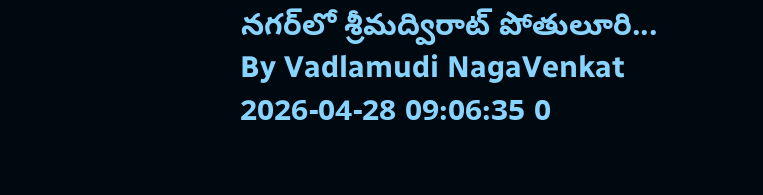నగర్‌లో శ్రీమద్విరాట్ పోతులూరి...
By Vadlamudi NagaVenkat 2026-04-28 09:06:35 0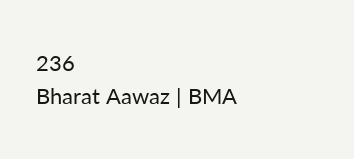236
Bharat Aawaz | BMA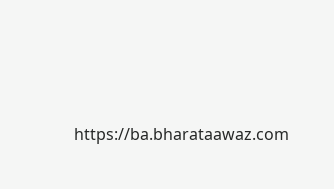https://ba.bharataawaz.com